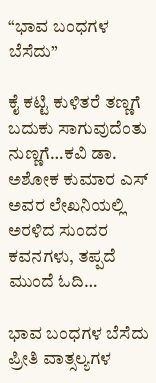“ಭಾವ ಬಂಧಗಳ ಬೆಸೆದು”

ಕೈ ಕಟ್ಟಿ ಕುಳಿತರೆ ತಣ್ಣಗೆ ಬದುಕು ಸಾಗುವುದೆಂತು ನುಣ್ಣಗೆ…ಕವಿ ಡಾ. ಅಶೋಕ ಕುಮಾರ ಎಸ್ ಅವರ ಲೇಖನಿಯಲ್ಲಿ ಅರಳಿದ ಸುಂದರ ಕವನಗಳು, ತಪ್ಪದೆ ಮುಂದೆ ಓದಿ…

ಭಾವ ಬಂಧಗಳ ಬೆಸೆದು
ಪ್ರೀತಿ ವಾತ್ಸಲ್ಯಗಳ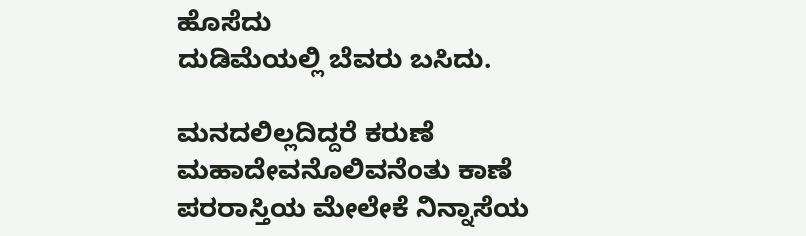ಹೊಸೆದು
ದುಡಿಮೆಯಲ್ಲಿ ಬೆವರು ಬಸಿದು.

ಮನದಲಿಲ್ಲದಿದ್ದರೆ ಕರುಣೆ
ಮಹಾದೇವನೊಲಿವನೆಂತು ಕಾಣೆ
ಪರರಾಸ್ತಿಯ ಮೇಲೇಕೆ ನಿನ್ನಾಸೆಯ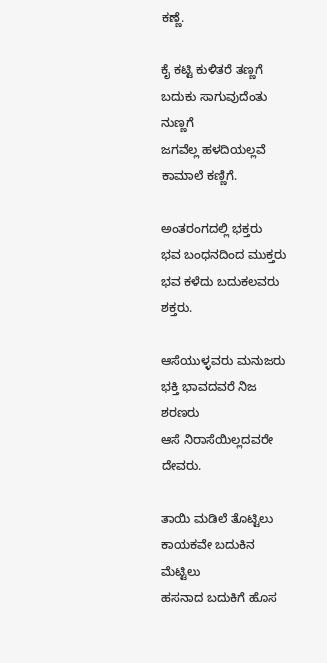ಕಣ್ಣೆ.

ಕೈ ಕಟ್ಟಿ ಕುಳಿತರೆ ತಣ್ಣಗೆ
ಬದುಕು ಸಾಗುವುದೆಂತು ನುಣ್ಣಗೆ
ಜಗವೆಲ್ಲ ಹಳದಿಯಲ್ಲವೆ ಕಾಮಾಲೆ ಕಣ್ಣಿಗೆ.

ಅಂತರಂಗದಲ್ಲಿ ಭಕ್ತರು
ಭವ ಬಂಧನದಿಂದ ಮುಕ್ತರು
ಭವ ಕಳೆದು ಬದುಕಲವರು ಶಕ್ತರು.

ಆಸೆಯುಳ್ಳವರು ಮನುಜರು
ಭಕ್ತಿ ಭಾವದವರೆ ನಿಜ ಶರಣರು
ಆಸೆ ನಿರಾಸೆಯಿಲ್ಲದವರೇ ದೇವರು.

ತಾಯಿ ಮಡಿಲೆ ತೊಟ್ಟಿಲು
ಕಾಯಕವೇ ಬದುಕಿನ ಮೆಟ್ಟಿಲು
ಹಸನಾದ ಬದುಕಿಗೆ ಹೊಸ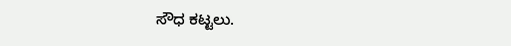ಸೌಧ ಕಟ್ಟಲು.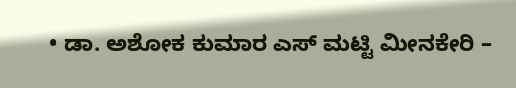• ಡಾ. ಅಶೋಕ ಕುಮಾರ ಎಸ್ ಮಟ್ಟಿ ಮೀನಕೇರಿ –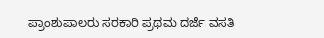ಪ್ರಾಂಶುಪಾಲರು ಸರಕಾರಿ ಪ್ರಥಮ ದರ್ಜೆ ವಸತಿ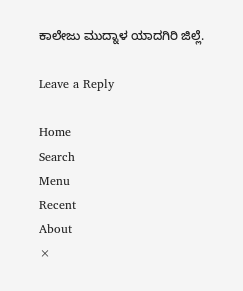ಕಾಲೇಜು ಮುದ್ನಾಳ ಯಾದಗಿರಿ ಜಿಲ್ಲೆ.

Leave a Reply

Home
Search
Menu
Recent
About
×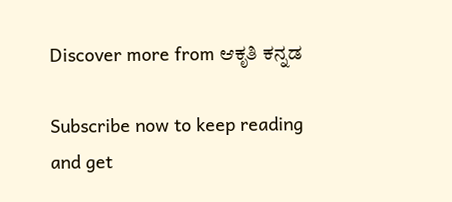Discover more from ಆಕೃತಿ ಕನ್ನಡ

Subscribe now to keep reading and get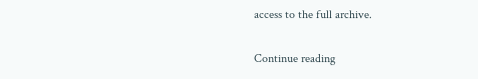access to the full archive.

Continue reading